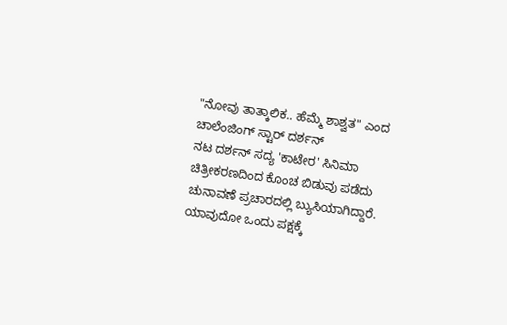"ನೋವು ತಾತ್ಕಾಲಿಕ.. ಹೆಮ್ಮೆ ಶಾಶ್ವತ" ಎಂದ ಚಾಲೆಂಜಿಂಗ್ ಸ್ಟಾರ್ ದರ್ಶನ್
ನಟ ದರ್ಶನ್ ಸದ್ಯ 'ಕಾಟೇರ' ಸಿನಿಮಾ ಚಿತ್ರೀಕರಣದಿಂದ ಕೊಂಚ ಬಿಡುವು ಪಡೆದು ಚುನಾವಣೆ ಪ್ರಚಾರದಲ್ಲಿ ಬ್ಯುಸಿಯಾಗಿದ್ದಾರೆ. ಯಾವುದೋ ಒಂದು ಪಕ್ಷಕ್ಕೆ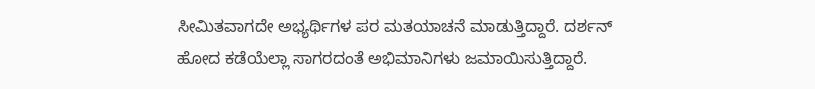ಸೀಮಿತವಾಗದೇ ಅಭ್ಯರ್ಥಿಗಳ ಪರ ಮತಯಾಚನೆ ಮಾಡುತ್ತಿದ್ದಾರೆ. ದರ್ಶನ್ ಹೋದ ಕಡೆಯೆಲ್ಲಾ ಸಾಗರದಂತೆ ಅಭಿಮಾನಿಗಳು ಜಮಾಯಿಸುತ್ತಿದ್ದಾರೆ.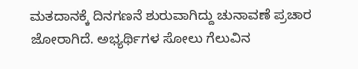ಮತದಾನಕ್ಕೆ ದಿನಗಣನೆ ಶುರುವಾಗಿದ್ದು ಚುನಾವಣೆ ಪ್ರಚಾರ ಜೋರಾಗಿದೆ. ಅಭ್ಯರ್ಥಿಗಳ ಸೋಲು ಗೆಲುವಿನ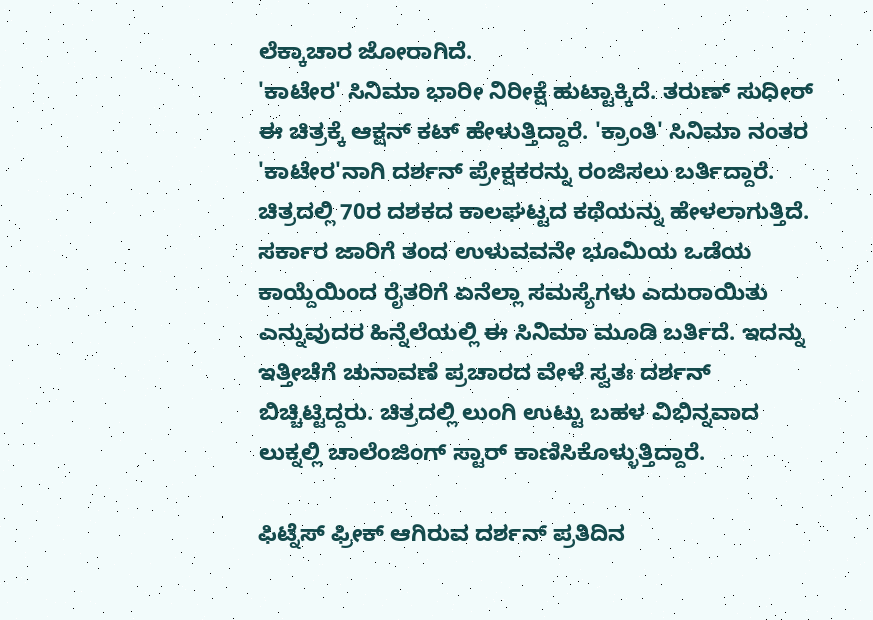ಲೆಕ್ಕಾಚಾರ ಜೋರಾಗಿದೆ.
'ಕಾಟೇರ' ಸಿನಿಮಾ ಭಾರೀ ನಿರೀಕ್ಷೆ ಹುಟ್ಟಾಕ್ಕಿದೆ. ತರುಣ್ ಸುಧೀರ್ ಈ ಚಿತ್ರಕ್ಕೆ ಆಕ್ಷನ್ ಕಟ್ ಹೇಳುತ್ತಿದ್ದಾರೆ. 'ಕ್ರಾಂತಿ' ಸಿನಿಮಾ ನಂತರ 'ಕಾಟೇರ'ನಾಗಿ ದರ್ಶನ್ ಪ್ರೇಕ್ಷಕರನ್ನು ರಂಜಿಸಲು ಬರ್ತಿದ್ದಾರೆ. ಚಿತ್ರದಲ್ಲಿ 70ರ ದಶಕದ ಕಾಲಘಟ್ಟದ ಕಥೆಯನ್ನು ಹೇಳಲಾಗುತ್ತಿದೆ. ಸರ್ಕಾರ ಜಾರಿಗೆ ತಂದ ಉಳುವವನೇ ಭೂಮಿಯ ಒಡೆಯ ಕಾಯ್ದೆಯಿಂದ ರೈತರಿಗೆ ಏನೆಲ್ಲಾ ಸಮಸ್ಯೆಗಳು ಎದುರಾಯಿತು ಎನ್ನುವುದರ ಹಿನ್ನೆಲೆಯಲ್ಲಿ ಈ ಸಿನಿಮಾ ಮೂಡಿ ಬರ್ತಿದೆ. ಇದನ್ನು ಇತ್ತೀಚೆಗೆ ಚುನಾವಣೆ ಪ್ರಚಾರದ ವೇಳೆ ಸ್ವತಃ ದರ್ಶನ್ ಬಿಚ್ಚಿಟ್ಟಿದ್ದರು. ಚಿತ್ರದಲ್ಲಿ ಲುಂಗಿ ಉಟ್ಟು ಬಹಳ ವಿಭಿನ್ನವಾದ ಲುಕ್ನಲ್ಲಿ ಚಾಲೆಂಜಿಂಗ್ ಸ್ಟಾರ್ ಕಾಣಿಸಿಕೊಳ್ಳುತ್ತಿದ್ದಾರೆ.

ಫಿಟ್ನೆಸ್ ಫ್ರೀಕ್ ಆಗಿರುವ ದರ್ಶನ್ ಪ್ರತಿದಿನ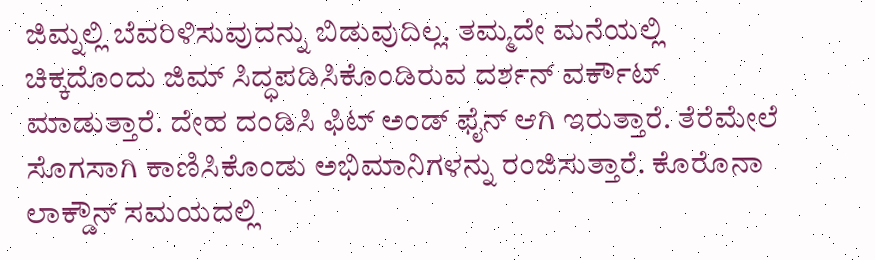ಜಿಮ್ನಲ್ಲಿ ಬೆವರಿಳಿಸುವುದನ್ನು ಬಿಡುವುದಿಲ್ಲ. ತಮ್ಮದೇ ಮನೆಯಲ್ಲಿ ಚಿಕ್ಕದೊಂದು ಜಿಮ್ ಸಿದ್ಧಪಡಿಸಿಕೊಂಡಿರುವ ದರ್ಶನ್ ವರ್ಕೌಟ್ ಮಾಡುತ್ತಾರೆ. ದೇಹ ದಂಡಿಸಿ ಫಿಟ್ ಅಂಡ್ ಫೈನ್ ಆಗಿ ಇರುತ್ತಾರೆ. ತೆರೆಮೇಲೆ ಸೊಗಸಾಗಿ ಕಾಣಿಸಿಕೊಂಡು ಅಭಿಮಾನಿಗಳನ್ನು ರಂಜಿಸುತ್ತಾರೆ. ಕೊರೊನಾ ಲಾಕ್ಡೌನ್ ಸಮಯದಲ್ಲಿ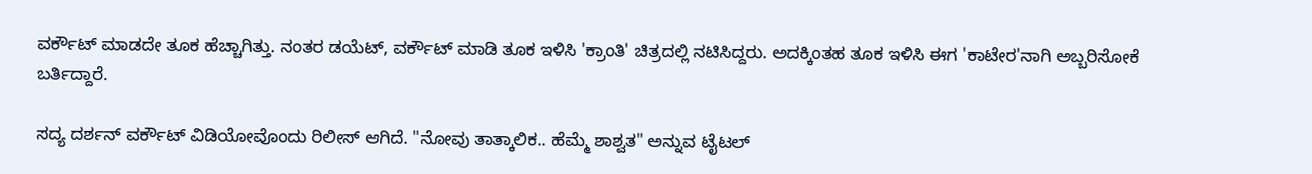ವರ್ಕೌಟ್ ಮಾಡದೇ ತೂಕ ಹೆಚ್ಚಾಗಿತ್ತು. ನಂತರ ಡಯೆಟ್, ವರ್ಕೌಟ್ ಮಾಡಿ ತೂಕ ಇಳಿಸಿ 'ಕ್ರಾಂತಿ' ಚಿತ್ರದಲ್ಲಿ ನಟಿಸಿದ್ದರು. ಅದಕ್ಕಿಂತಹ ತೂಕ ಇಳಿಸಿ ಈಗ 'ಕಾಟೇರ'ನಾಗಿ ಅಬ್ಬರಿಸೋಕೆ ಬರ್ತಿದ್ದಾರೆ.

ಸದ್ಯ ದರ್ಶನ್ ವರ್ಕೌಟ್ ವಿಡಿಯೋವೊಂದು ರಿಲೀಸ್ ಆಗಿದೆ. "ನೋವು ತಾತ್ಕಾಲಿಕ.. ಹೆಮ್ಮೆ ಶಾಶ್ವತ" ಅನ್ನುವ ಟೈಟಲ್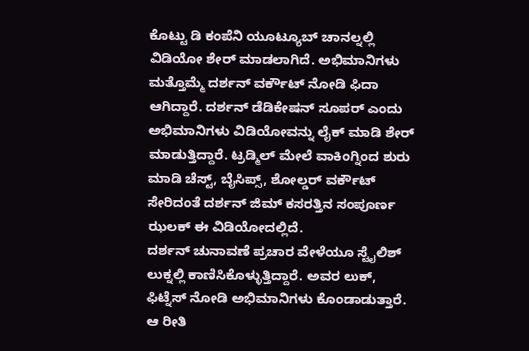ಕೊಟ್ಟು ಡಿ ಕಂಪೆನಿ ಯೂಟ್ಯೂಬ್ ಚಾನಲ್ನಲ್ಲಿ ವಿಡಿಯೋ ಶೇರ್ ಮಾಡಲಾಗಿದೆ. ಅಭಿಮಾನಿಗಳು ಮತ್ತೊಮ್ಮೆ ದರ್ಶನ್ ವರ್ಕೌಟ್ ನೋಡಿ ಫಿದಾ ಆಗಿದ್ದಾರೆ. ದರ್ಶನ್ ಡೆಡಿಕೇಷನ್ ಸೂಪರ್ ಎಂದು ಅಭಿಮಾನಿಗಳು ವಿಡಿಯೋವನ್ನು ಲೈಕ್ ಮಾಡಿ ಶೇರ್ ಮಾಡುತ್ತಿದ್ದಾರೆ. ಟ್ರಡ್ಮಿಲ್ ಮೇಲೆ ವಾಕಿಂಗ್ನಿಂದ ಶುರು ಮಾಡಿ ಚೆಸ್ಟ್, ಬೈಸಿಪ್ಸ್, ಶೋಲ್ಡರ್ ವರ್ಕೌಟ್ ಸೇರಿದಂತೆ ದರ್ಶನ್ ಜಿಮ್ ಕಸರತ್ತಿನ ಸಂಪೂರ್ಣ ಝಲಕ್ ಈ ವಿಡಿಯೋದಲ್ಲಿದೆ.
ದರ್ಶನ್ ಚುನಾವಣೆ ಪ್ರಚಾರ ವೇಳೆಯೂ ಸ್ಟೈಲಿಶ್ ಲುಕ್ನಲ್ಲಿ ಕಾಣಿಸಿಕೊಳ್ಳುತ್ತಿದ್ದಾರೆ. ಅವರ ಲುಕ್, ಫಿಟ್ನೆಸ್ ನೋಡಿ ಅಭಿಮಾನಿಗಳು ಕೊಂಡಾಡುತ್ತಾರೆ. ಆ ರೀತಿ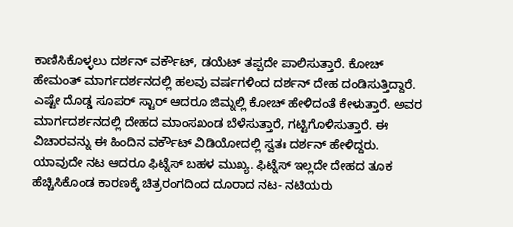ಕಾಣಿಸಿಕೊಳ್ಳಲು ದರ್ಶನ್ ವರ್ಕೌಟ್, ಡಯೆಟ್ ತಪ್ಪದೇ ಪಾಲಿಸುತ್ತಾರೆ. ಕೋಚ್ ಹೇಮಂತ್ ಮಾರ್ಗದರ್ಶನದಲ್ಲಿ ಹಲವು ವರ್ಷಗಳಿಂದ ದರ್ಶನ್ ದೇಹ ದಂಡಿಸುತ್ತಿದ್ದಾರೆ. ಎಷ್ಟೇ ದೊಡ್ಡ ಸೂಪರ್ ಸ್ಟಾರ್ ಆದರೂ ಜಿಮ್ನಲ್ಲಿ ಕೋಚ್ ಹೇಳಿದಂತೆ ಕೇಳುತ್ತಾರೆ. ಅವರ ಮಾರ್ಗದರ್ಶನದಲ್ಲಿ ದೇಹದ ಮಾಂಸಖಂಡ ಬೆಳೆಸುತ್ತಾರೆ, ಗಟ್ಟಿಗೊಳಿಸುತ್ತಾರೆ. ಈ ವಿಚಾರವನ್ನು ಈ ಹಿಂದಿನ ವರ್ಕೌಟ್ ವಿಡಿಯೋದಲ್ಲಿ ಸ್ವತಃ ದರ್ಶನ್ ಹೇಳಿದ್ದರು.
ಯಾವುದೇ ನಟ ಆದರೂ ಫಿಟ್ನೆಸ್ ಬಹಳ ಮುಖ್ಯ. ಫಿಟ್ನೆಸ್ ಇಲ್ಲದೇ ದೇಹದ ತೂಕ ಹೆಚ್ಚಿಸಿಕೊಂಡ ಕಾರಣಕ್ಕೆ ಚಿತ್ರರಂಗದಿಂದ ದೂರಾದ ನಟ- ನಟಿಯರು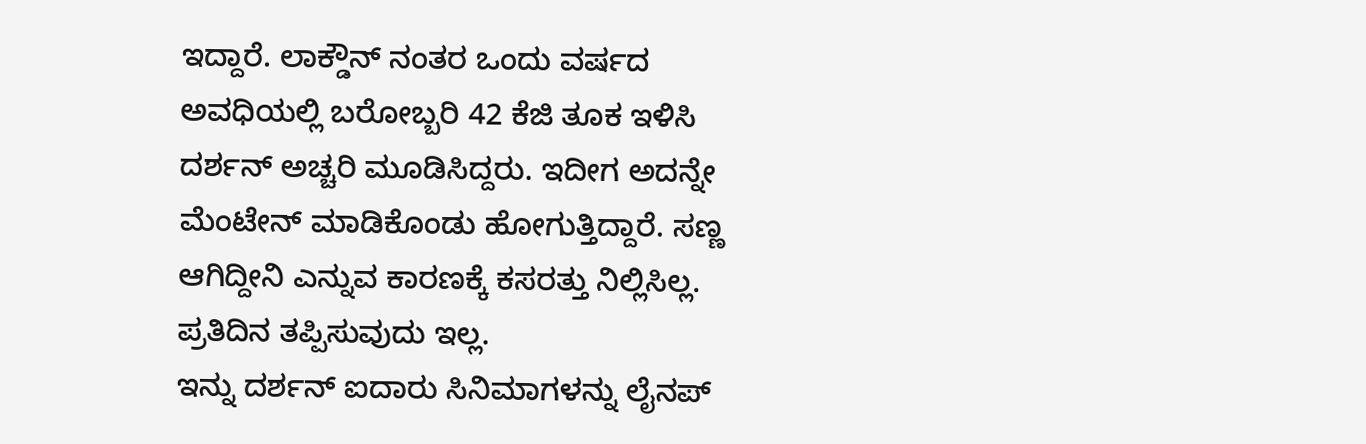ಇದ್ದಾರೆ. ಲಾಕ್ಡೌನ್ ನಂತರ ಒಂದು ವರ್ಷದ ಅವಧಿಯಲ್ಲಿ ಬರೋಬ್ಬರಿ 42 ಕೆಜಿ ತೂಕ ಇಳಿಸಿ ದರ್ಶನ್ ಅಚ್ಚರಿ ಮೂಡಿಸಿದ್ದರು. ಇದೀಗ ಅದನ್ನೇ ಮೆಂಟೇನ್ ಮಾಡಿಕೊಂಡು ಹೋಗುತ್ತಿದ್ದಾರೆ. ಸಣ್ಣ ಆಗಿದ್ದೀನಿ ಎನ್ನುವ ಕಾರಣಕ್ಕೆ ಕಸರತ್ತು ನಿಲ್ಲಿಸಿಲ್ಲ. ಪ್ರತಿದಿನ ತಪ್ಪಿಸುವುದು ಇಲ್ಲ.
ಇನ್ನು ದರ್ಶನ್ ಐದಾರು ಸಿನಿಮಾಗಳನ್ನು ಲೈನಪ್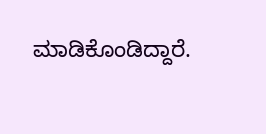ಮಾಡಿಕೊಂಡಿದ್ದಾರೆ.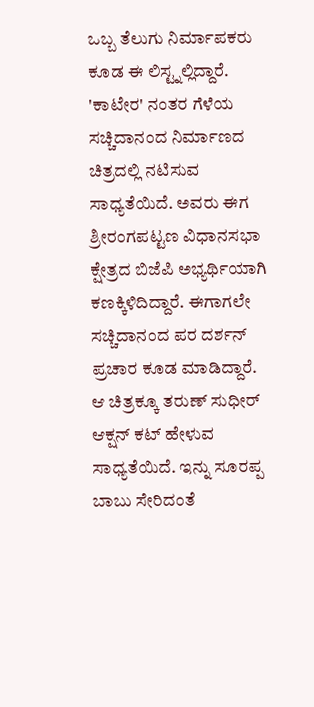ಒಬ್ಬ ತೆಲುಗು ನಿರ್ಮಾಪಕರು ಕೂಡ ಈ ಲಿಸ್ಟ್ನಲ್ಲಿದ್ದಾರೆ. 'ಕಾಟೇರ' ನಂತರ ಗೆಳೆಯ ಸಚ್ಚಿದಾನಂದ ನಿರ್ಮಾಣದ ಚಿತ್ರದಲ್ಲಿ ನಟಿಸುವ ಸಾಧ್ಯತೆಯಿದೆ. ಅವರು ಈಗ ಶ್ರೀರಂಗಪಟ್ಟಣ ವಿಧಾನಸಭಾ ಕ್ಷೇತ್ರದ ಬಿಜೆಪಿ ಅಭ್ಯರ್ಥಿಯಾಗಿ ಕಣಕ್ಕಿಳಿದಿದ್ದಾರೆ. ಈಗಾಗಲೇ ಸಚ್ಚಿದಾನಂದ ಪರ ದರ್ಶನ್ ಪ್ರಚಾರ ಕೂಡ ಮಾಡಿದ್ದಾರೆ. ಆ ಚಿತ್ರಕ್ಕೂ ತರುಣ್ ಸುಧೀರ್ ಆಕ್ಷನ್ ಕಟ್ ಹೇಳುವ ಸಾಧ್ಯತೆಯಿದೆ. ಇನ್ನು ಸೂರಪ್ಪ ಬಾಬು ಸೇರಿದಂತೆ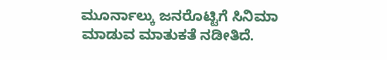ಮೂರ್ನಾಲ್ಕು ಜನರೊಟ್ಟಿಗೆ ಸಿನಿಮಾ ಮಾಡುವ ಮಾತುಕತೆ ನಡೀತಿದೆ.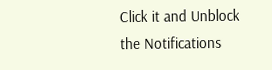Click it and Unblock the Notifications